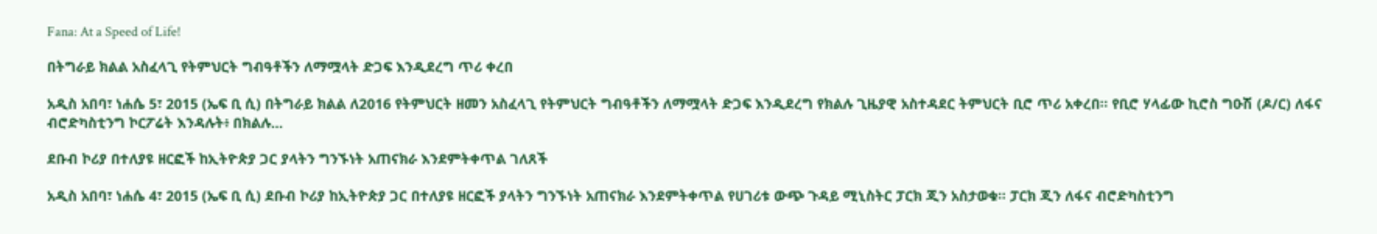Fana: At a Speed of Life!

በትግራይ ክልል አስፈላጊ የትምህርት ግብዓቶችን ለማሟላት ድጋፍ እንዲደረግ ጥሪ ቀረበ

አዲስ አበባ፣ ነሐሴ 5፣ 2015 (ኤፍ ቢ ሲ) በትግራይ ክልል ለ2016 የትምህርት ዘመን አስፈላጊ የትምህርት ግብዓቶችን ለማሟላት ድጋፍ እንዲደረግ የክልሉ ጊዜያዊ አስተዳደር ትምህርት ቢሮ ጥሪ አቀረበ፡፡ የቢሮ ሃላፊው ኪሮስ ግዑሽ (ዶ/ር) ለፋና ብሮድካስቲንግ ኮርፖሬት እንዳሉት፥ በክልሉ…

ደቡብ ኮሪያ በተለያዩ ዘርፎች ከኢትዮጵያ ጋር ያላትን ግንኙነት አጠናክራ እንደምትቀጥል ገለጸች

አዲስ አበባ፣ ነሐሴ 4፣ 2015 (ኤፍ ቢ ሲ) ደቡብ ኮሪያ ከኢትዮጵያ ጋር በተለያዩ ዘርፎች ያላትን ግንኙነት አጠናክራ እንደምትቀጥል የሀገሪቱ ውጭ ጉዳይ ሚኒስትር ፓርክ ጂን አስታወቁ፡፡ ፓርክ ጂን ለፋና ብሮድካስቲንግ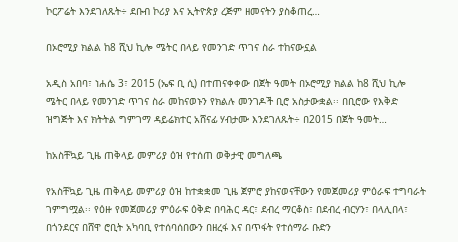ኮርፖሬት እንደገለጹት÷ ደቡብ ኮሪያ እና ኢትዮጵያ ረጅም ዘመናትን ያስቆጠረ…

በኦሮሚያ ክልል ከ8 ሺህ ኪሎ ሜትር በላይ የመንገድ ጥገና ስራ ተከናውኗል

አዲስ አበባ፣ ነሐሴ 3፣ 2015 (ኤፍ ቢ ሲ) በተጠናቀቀው በጀት ዓመት በኦሮሚያ ክልል ከ8 ሺህ ኪሎ ሜትር በላይ የመንገድ ጥገና ስራ መከናወኑን የክልሉ መንገዶች ቢሮ አስታውቋል፡፡ በቢሮው የእቅድ ዝግጅት እና ክትትል ግምገማ ዳይሬክተር አሸናፊ ሃብታሙ እንደገለጹት÷ በ2015 በጀት ዓመት…

ከአስቸኳይ ጊዜ ጠቅላይ መምሪያ ዕዝ የተሰጠ ወቅታዊ መግለጫ

የአስቸኳይ ጊዜ ጠቅላይ መምሪያ ዕዝ ከተቋቋመ ጊዜ ጀምሮ ያከናወናቸውን የመጀመሪያ ምዕራፍ ተግባራት ገምግሟል፡፡ የዕዙ የመጀመሪያ ምዕራፍ ዕቅድ በባሕር ዳር፣ ደብረ ማርቆስ፣ በደብረ ብርሃን፣ በላሊበላ፣ በጎንደርና በሸዋ ሮቢት አካባቢ የተሰባሰበውን በዘረፋ እና በጥፋት የተሰማራ ቡድን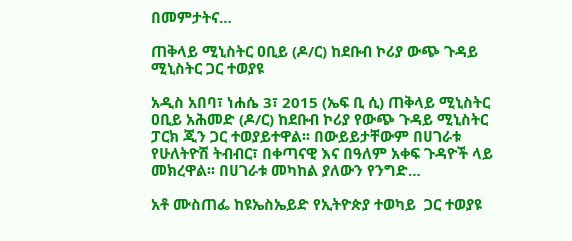በመምታትና…

ጠቅላይ ሚኒስትር ዐቢይ (ዶ/ር) ከደቡብ ኮሪያ ውጭ ጉዳይ ሚኒስትር ጋር ተወያዩ

አዲስ አበባ፣ ነሐሴ 3፣ 2015 (ኤፍ ቢ ሲ) ጠቅላይ ሚኒስትር ዐቢይ አሕመድ (ዶ/ር) ከደቡብ ኮሪያ የውጭ ጉዳይ ሚኒስትር ፓርክ ጂን ጋር ተወያይተዋል፡፡ በውይይታቸውም በሀገራቱ የሁለትዮሽ ትብብር፣ በቀጣናዊ እና በዓለም አቀፍ ጉዳዮች ላይ መክረዋል፡፡ በሀገራቱ መካከል ያለውን የንግድ…

አቶ ሙስጠፌ ከዩኤስኤይድ የኢትዮጵያ ተወካይ  ጋር ተወያዩ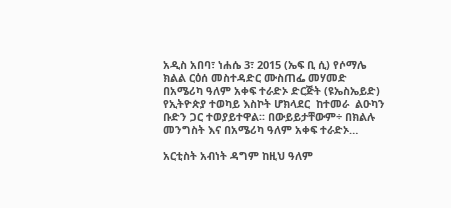አዲስ አበባ፣ ነሐሴ 3፣ 2015 (ኤፍ ቢ ሲ) የሶማሌ ክልል ርዕሰ መስተዳድር ሙስጠፌ መሃመድ በአሜሪካ ዓለም አቀፍ ተራድኦ ድርጅት (ዩኤስኤይድ) የኢትዮጵያ ተወካይ እስኮት ሆክላደር  ከተመራ  ልዑካን ቡድን ጋር ተወያይተዋል፡፡ በውይይታቸውም÷ በክልሉ መንግስት እና በአሜሪካ ዓለም አቀፍ ተራድኦ…

አርቲስት አብነት ዳግም ከዚህ ዓለም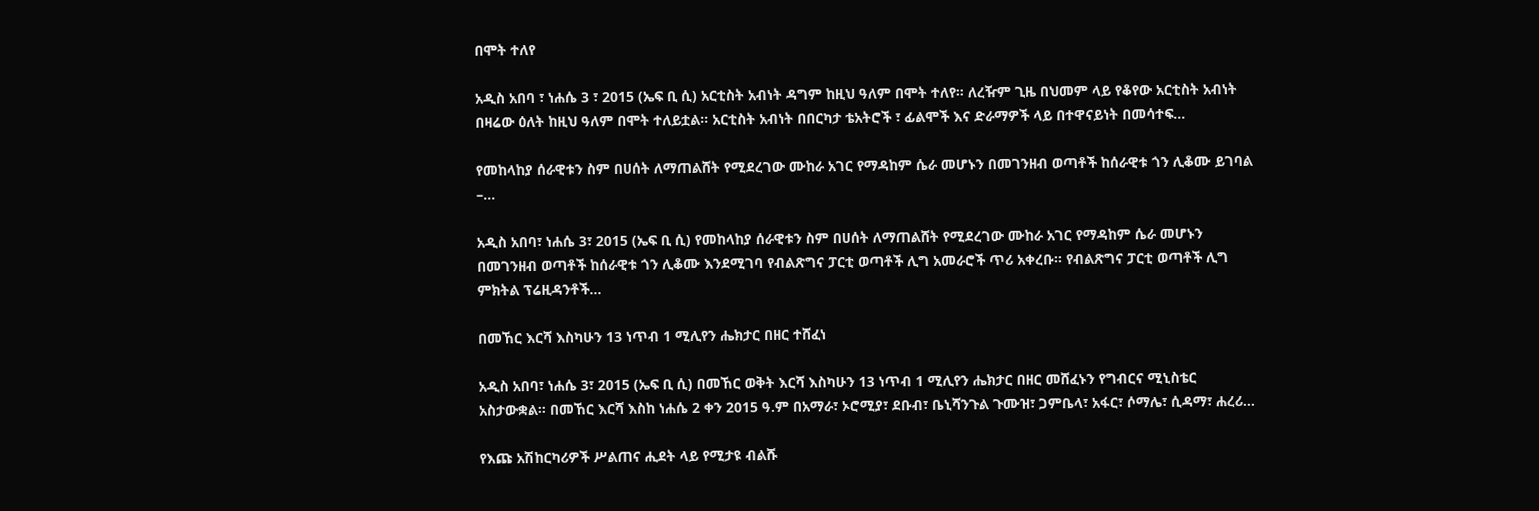በሞት ተለየ

አዲስ አበባ ፣ ነሐሴ 3 ፣ 2015 (ኤፍ ቢ ሲ) አርቲስት አብነት ዳግም ከዚህ ዓለም በሞት ተለየ። ለረዥም ጊዜ በህመም ላይ የቆየው አርቲስት አብነት በዛሬው ዕለት ከዚህ ዓለም በሞት ተለይቷል፡፡ አርቲስት አብነት በበርካታ ቴአትሮች ፣ ፊልሞች እና ድራማዎች ላይ በተዋናይነት በመሳተፍ…

የመከላከያ ሰራዊቱን ስም በሀሰት ለማጠልሸት የሚደረገው ሙከራ አገር የማዳከም ሴራ መሆኑን በመገንዘብ ወጣቶች ከሰራዊቱ ጎን ሊቆሙ ይገባል –…

አዲስ አበባ፣ ነሐሴ 3፣ 2015 (ኤፍ ቢ ሲ) የመከላከያ ሰራዊቱን ስም በሀሰት ለማጠልሸት የሚደረገው ሙከራ አገር የማዳከም ሴራ መሆኑን በመገንዘብ ወጣቶች ከሰራዊቱ ጎን ሊቆሙ እንደሚገባ የብልጽግና ፓርቲ ወጣቶች ሊግ አመራሮች ጥሪ አቀረቡ፡፡ የብልጽግና ፓርቲ ወጣቶች ሊግ ምክትል ፕሬዚዳንቶች…

በመኸር እርሻ እስካሁን 13 ነጥብ 1 ሚሊየን ሔክታር በዘር ተሸፈነ

አዲስ አበባ፣ ነሐሴ 3፣ 2015 (ኤፍ ቢ ሲ) በመኸር ወቅት እርሻ እስካሁን 13 ነጥብ 1 ሚሊየን ሔክታር በዘር መሸፈኑን የግብርና ሚኒስቴር አስታውቋል፡፡ በመኸር እርሻ እስከ ነሐሴ 2 ቀን 2015 ዓ.ም በአማራ፣ ኦሮሚያ፣ ደቡብ፣ ቤኒሻንጉል ጉሙዝ፣ ጋምቤላ፣ አፋር፣ ሶማሌ፣ ሲዳማ፣ ሐረሪ…

የእጩ አሽከርካሪዎች ሥልጠና ሒደት ላይ የሚታዩ ብልሹ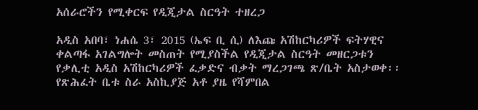አሰራሮችን የሚቀርፍ የዲጂታል ስርዓት ተዘረጋ

አዲስ አበባ፣ ነሐሴ 3፣ 2015 (ኤፍ ቢ ሲ) ለእጩ አሽከርካሪዎች ፍትሃዊና ቀልጣፋ አገልግሎት መስጠት የሚያስችል የዲጂታል ስርዓት መዘርጋቱን የቃሊቲ አዲስ አሽከርካሪዎች ፈቃድና ብቃት ማረጋገጫ ጽ/ቤት አስታወቀ፡፡ የጽሕፈት ቤቱ ስራ አስኪያጅ አቶ ያዜ የሻምበል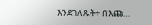እንደገለጹት÷ በእጩ…